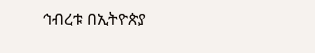ኅብረቱ በኢትዮጵያ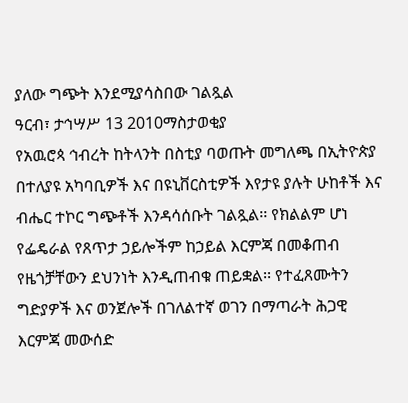ያለው ግጭት እንደሚያሳስበው ገልጿል
ዓርብ፣ ታኅሣሥ 13 2010ማስታወቂያ
የአዉሮጳ ኅብረት ከትላንት በስቲያ ባወጡት መግለጫ በኢትዮጵያ በተለያዩ አካባቢዎች እና በዩኒቨርስቲዎች እየታዩ ያሉት ሁከቶች እና ብሔር ተኮር ግጭቶች እንዳሳሰቡት ገልጿል፡፡ የክልልም ሆነ የፌዴራል የጸጥታ ኃይሎችም ከኃይል እርምጃ በመቆጠብ የዜጎቻቸውን ደህንነት እንዲጠብቁ ጠይቋል፡፡ የተፈጸሙትን ግድያዎች እና ወንጀሎች በገለልተኛ ወገን በማጣራት ሕጋዊ እርምጃ መውሰድ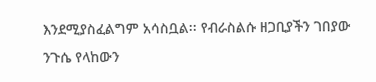እንደሚያስፈልግም አሳስቧል፡፡ የብራስልሱ ዘጋቢያችን ገበያው ንጉሴ የላከውን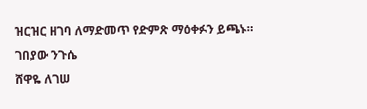ዝርዝር ዘገባ ለማድመጥ የድምጽ ማዕቀፉን ይጫኑ።
ገበያው ንጉሴ
ሸዋዬ ለገሠ